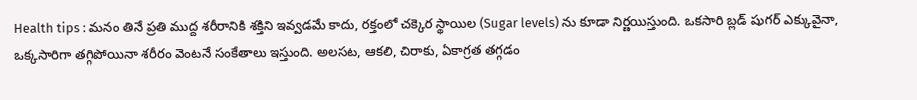Health tips : మనం తినే ప్రతి ముద్ద శరీరానికి శక్తిని ఇవ్వడమే కాదు, రక్తంలో చక్కెర స్థాయిల (Sugar levels) ను కూడా నిర్ణయిస్తుంది. ఒకసారి బ్లడ్ షుగర్ ఎక్కువైనా, ఒక్కసారిగా తగ్గిపోయినా శరీరం వెంటనే సంకేతాలు ఇస్తుంది. అలసట, ఆకలి, చిరాకు, ఏకాగ్రత తగ్గడం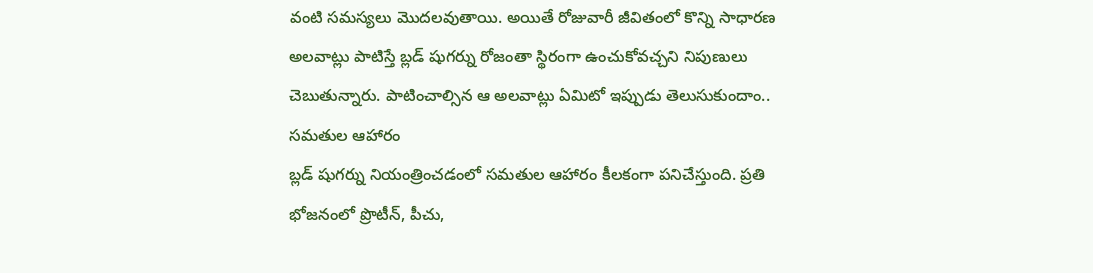వంటి సమస్యలు మొదలవుతాయి. అయితే రోజువారీ జీవితంలో కొన్ని సాధారణ అలవాట్లు పాటిస్తే బ్లడ్ షుగర్ను రోజంతా స్థిరంగా ఉంచుకోవచ్చని నిపుణులు చెబుతున్నారు. పాటించాల్సిన ఆ అలవాట్లు ఏమిటో ఇప్పుడు తెలుసుకుందాం..
సమతుల ఆహారం
బ్లడ్ షుగర్ను నియంత్రించడంలో సమతుల ఆహారం కీలకంగా పనిచేస్తుంది. ప్రతి భోజనంలో ప్రొటీన్, పీచు,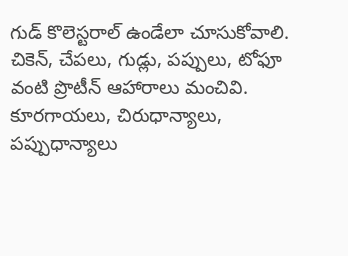గుడ్ కొలెస్టరాల్ ఉండేలా చూసుకోవాలి. చికెన్, చేపలు, గుడ్లు, పప్పులు, టోఫూ వంటి ప్రొటీన్ ఆహారాలు మంచివి. కూరగాయలు, చిరుధాన్యాలు, పప్పుధాన్యాలు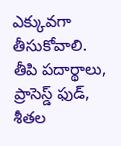ఎక్కువగా తీసుకోవాలి. తీపి పదార్థాలు, ప్రాసెస్డ్ ఫుడ్, శీతల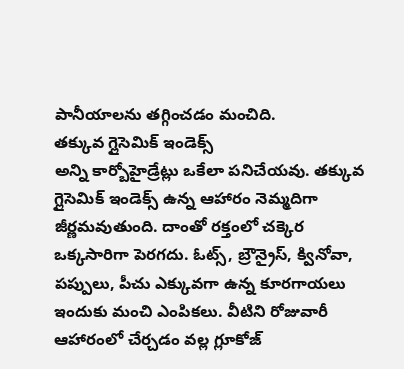పానీయాలను తగ్గించడం మంచిది.
తక్కువ గ్లైసెమిక్ ఇండెక్స్
అన్ని కార్బోహైడ్రేట్లు ఒకేలా పనిచేయవు. తక్కువ గ్లైసెమిక్ ఇండెక్స్ ఉన్న ఆహారం నెమ్మదిగా జీర్ణమవుతుంది. దాంతో రక్తంలో చక్కెర ఒక్కసారిగా పెరగదు. ఓట్స్, బ్రౌన్రైస్, క్వినోవా, పప్పులు, పీచు ఎక్కువగా ఉన్న కూరగాయలు ఇందుకు మంచి ఎంపికలు. వీటిని రోజువారీ ఆహారంలో చేర్చడం వల్ల గ్లూకోజ్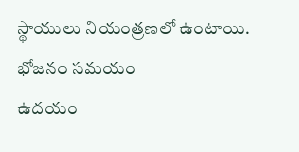స్థాయులు నియంత్రణలో ఉంటాయి.
భోజనం సమయం
ఉదయం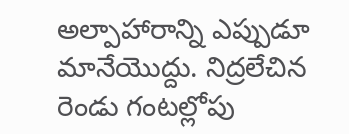అల్పాహారాన్ని ఎప్పుడూ మానేయొద్దు. నిద్రలేచిన రెండు గంటల్లోపు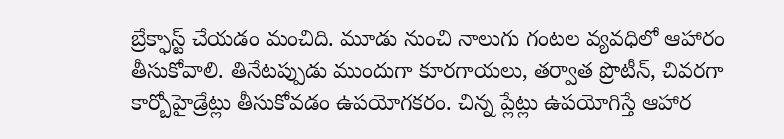బ్రేక్ఫాస్ట్ చేయడం మంచిది. మూడు నుంచి నాలుగు గంటల వ్యవధిలో ఆహారం తీసుకోవాలి. తినేటప్పుడు ముందుగా కూరగాయలు, తర్వాత ప్రొటీన్, చివరగా కార్బోహైడ్రేట్లు తీసుకోవడం ఉపయోగకరం. చిన్న ప్లేట్లు ఉపయోగిస్తే ఆహార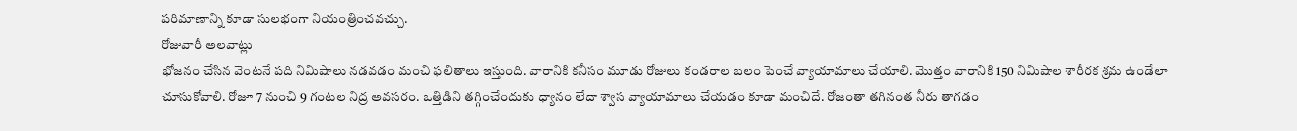పరిమాణాన్ని కూడా సులభంగా నియంత్రించవచ్చు.
రోజువారీ అలవాట్లు
భోజనం చేసిన వెంటనే పది నిమిషాలు నడవడం మంచి ఫలితాలు ఇస్తుంది. వారానికి కనీసం మూడు రోజులు కండరాల బలం పెంచే వ్యాయామాలు చేయాలి. మొత్తం వారానికి 150 నిమిషాల శారీరక శ్రమ ఉండేలా చూసుకోవాలి. రోజూ 7 నుంచి 9 గంటల నిద్ర అవసరం. ఒత్తిడిని తగ్గించేందుకు ధ్యానం లేదా శ్వాస వ్యాయామాలు చేయడం కూడా మంచిదే. రోజంతా తగినంత నీరు తాగడం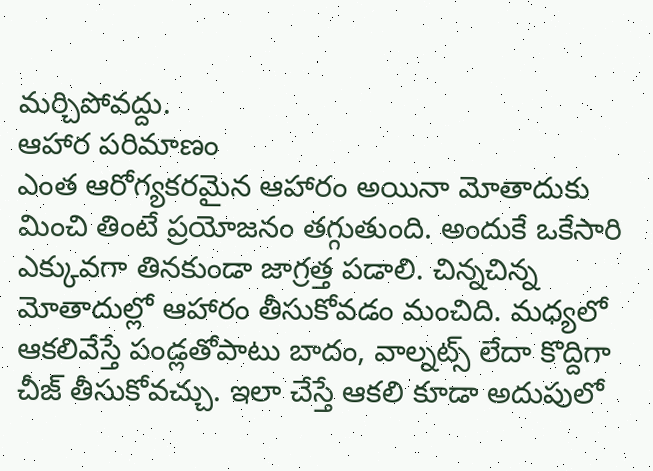మర్చిపోవద్దు.
ఆహార పరిమాణం
ఎంత ఆరోగ్యకరమైన ఆహారం అయినా మోతాదుకు మించి తింటే ప్రయోజనం తగ్గుతుంది. అందుకే ఒకేసారి ఎక్కువగా తినకుండా జాగ్రత్త పడాలి. చిన్నచిన్న మోతాదుల్లో ఆహారం తీసుకోవడం మంచిది. మధ్యలో ఆకలివేస్తే పండ్లతోపాటు బాదం, వాల్నట్స్ లేదా కొద్దిగా చీజ్ తీసుకోవచ్చు. ఇలా చేస్తే ఆకలి కూడా అదుపులో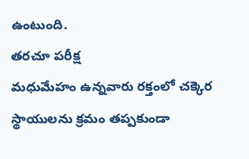ఉంటుంది.
తరచూ పరీక్ష
మధుమేహం ఉన్నవారు రక్తంలో చక్కెర స్థాయులను క్రమం తప్పకుండా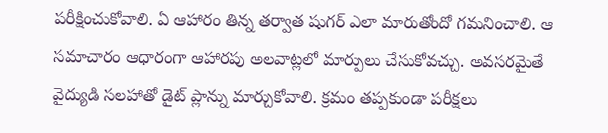పరీక్షించుకోవాలి. ఏ ఆహారం తిన్న తర్వాత షుగర్ ఎలా మారుతోందో గమనించాలి. ఆ సమాచారం ఆధారంగా ఆహారపు అలవాట్లలో మార్పులు చేసుకోవచ్చు. అవసరమైతే వైద్యుడి సలహాతో డైట్ ప్లాన్ను మార్చుకోవాలి. క్రమం తప్పకుండా పరీక్షలు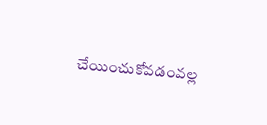చేయించుకోవడంవల్ల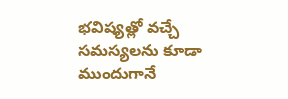భవిష్యత్లో వచ్చే సమస్యలను కూడా ముందుగానే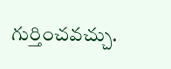గుర్తించవచ్చు.